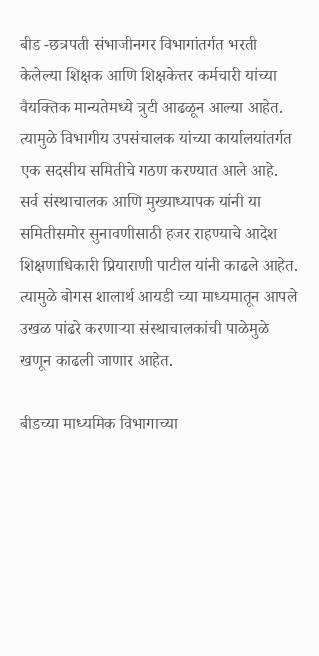बीड -छत्रपती संभाजीनगर विभागांतर्गत भरती केलेल्या शिक्षक आणि शिक्षकेत्तर कर्मचारी यांच्या वैयक्तिक मान्यतेमध्ये त्रुटी आढळून आल्या आहेत. त्यामुळे विभागीय उपसंचालक यांच्या कार्यालयांतर्गत एक सदसीय समितीचे गठण करण्यात आले आहे. सर्व संस्थाचालक आणि मुख्याध्यापक यांनी या समितीसमोर सुनावणीसाठी हजर राहण्याचे आदेश शिक्षणाधिकारी प्रियाराणी पाटील यांनी काढले आहेत. त्यामुळे बोगस शालार्थ आयडी च्या माध्यमातून आपले उखळ पांढरे करणाऱ्या संस्थाचालकांची पाळेमुळे खणून काढली जाणार आहेत.

बीडच्या माध्यमिक विभागाच्या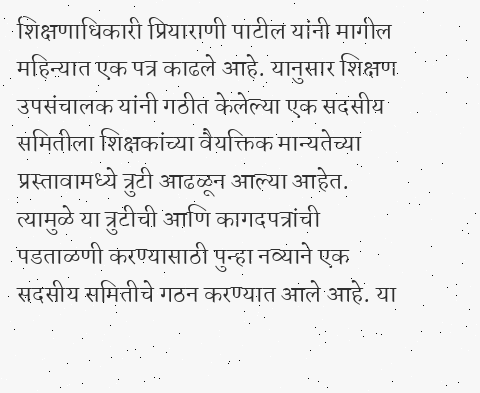शिक्षणाधिकारी प्रियाराणी पाटील यांनी मागील महिन्यात एक पत्र काढले आहे. यानुसार शिक्षण उपसंचालक यांनी गठीत केलेल्या एक सदसीय समितीला शिक्षकांच्या वैयक्तिक मान्यतेच्या प्रस्तावामध्ये त्रुटी आढळून आल्या आहेत.
त्यामुळे या त्रुटीची आणि कागदपत्रांची पडताळणी करण्यासाठी पुन्हा नव्याने एक सदसीय समितीचे गठन करण्यात आले आहे. या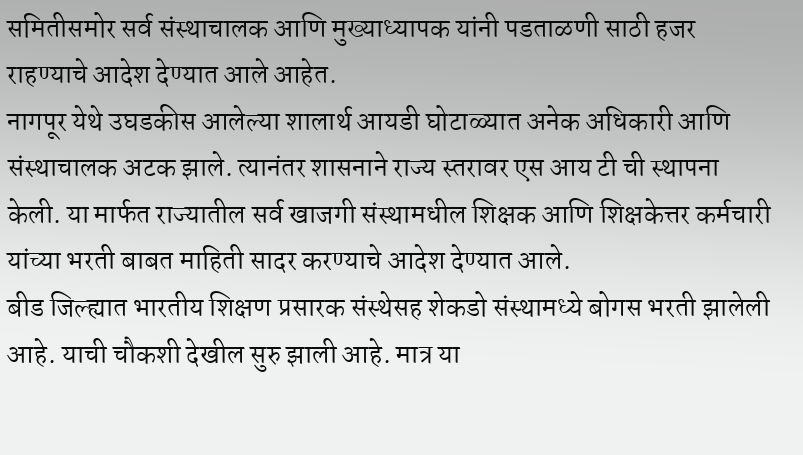समितीसमोर सर्व संस्थाचालक आणि मुख्याध्यापक यांनी पडताळणी साठी हजर राहण्याचे आदेश देण्यात आले आहेत.
नागपूर येथे उघडकीस आलेल्या शालार्थ आयडी घोटाळ्यात अनेक अधिकारी आणि संस्थाचालक अटक झाले. त्यानंतर शासनाने राज्य स्तरावर एस आय टी ची स्थापना केली. या मार्फत राज्यातील सर्व खाजगी संस्थामधील शिक्षक आणि शिक्षकेत्तर कर्मचारी यांच्या भरती बाबत माहिती सादर करण्याचे आदेश देण्यात आले.
बीड जिल्ह्यात भारतीय शिक्षण प्रसारक संस्थेसह शेकडो संस्थामध्ये बोगस भरती झालेली आहे. याची चौकशी देखील सुरु झाली आहे. मात्र या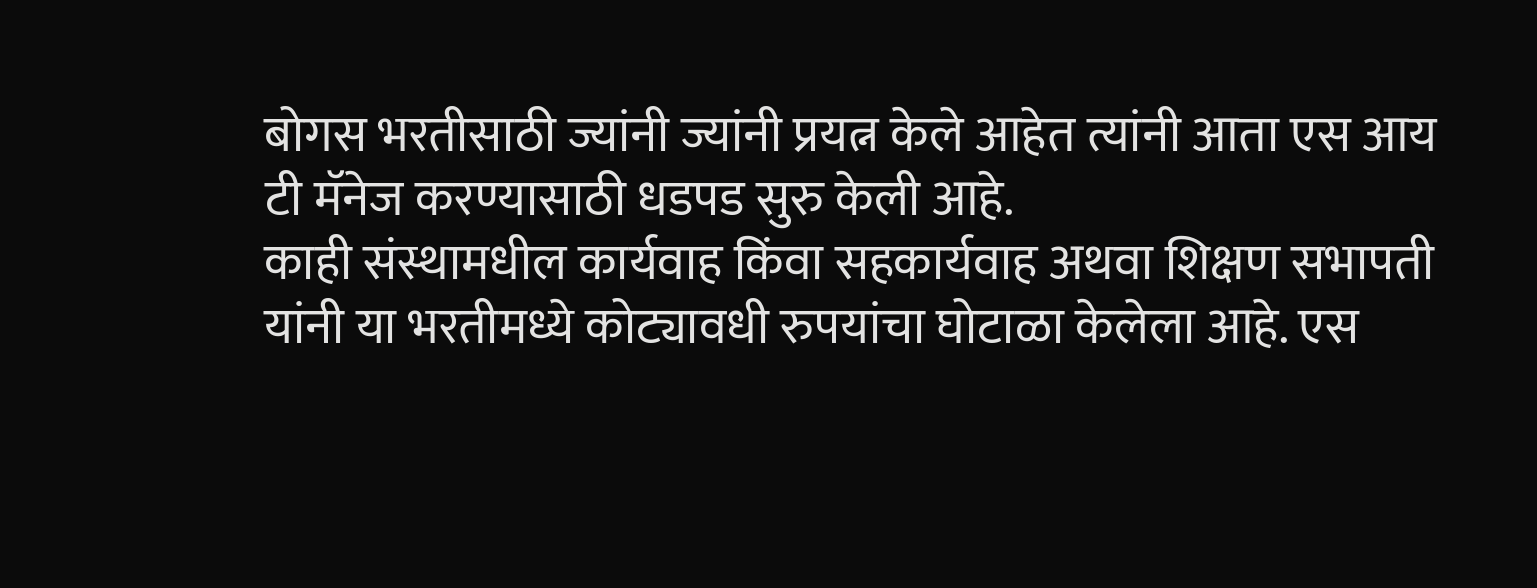बोगस भरतीसाठी ज्यांनी ज्यांनी प्रयत्न केले आहेत त्यांनी आता एस आय टी मॅनेज करण्यासाठी धडपड सुरु केली आहे.
काही संस्थामधील कार्यवाह किंवा सहकार्यवाह अथवा शिक्षण सभापती यांनी या भरतीमध्ये कोट्यावधी रुपयांचा घोटाळा केलेला आहे. एस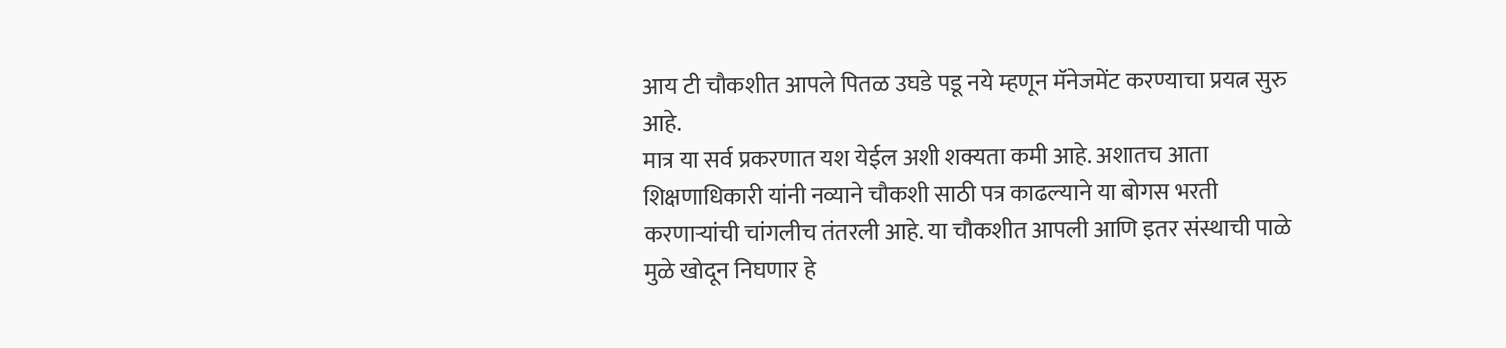आय टी चौकशीत आपले पितळ उघडे पडू नये म्हणून मॅनेजमेंट करण्याचा प्रयत्न सुरु आहे.
मात्र या सर्व प्रकरणात यश येईल अशी शक्यता कमी आहे. अशातच आता शिक्षणाधिकारी यांनी नव्याने चौकशी साठी पत्र काढल्याने या बोगस भरती करणाऱ्यांची चांगलीच तंतरली आहे. या चौकशीत आपली आणि इतर संस्थाची पाळे मुळे खोदून निघणार हे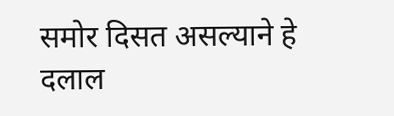समोर दिसत असल्याने हे दलाल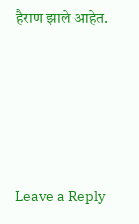हैराण झाले आहेत.





Leave a Reply